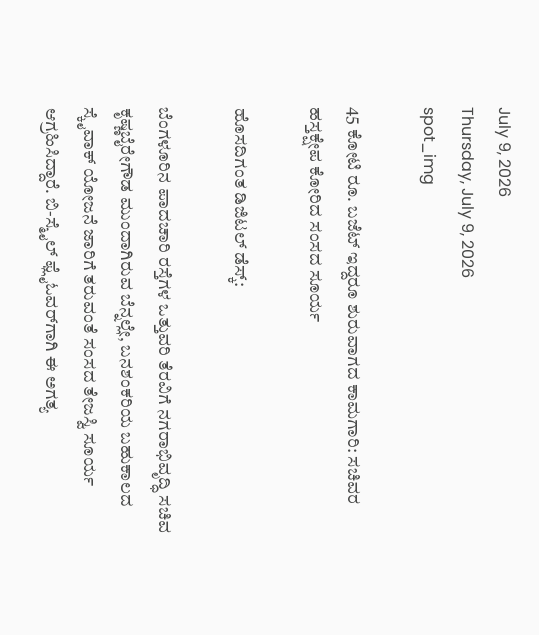July 9, 2026
Thursday, July 9, 2026
spot_img

45 ಕೋಟಿ ರೂ. ಬಜೆಟ್ ಇದ್ದರೂ ಶುರುವಾಗದ ಕಾಮಗಾರಿ: ಸಚಿವರ ಹಸ್ತಕ್ಷೇಪ ಕೋರಿದ ಸಂಸದ ಸೂರ್ಯ

ಹೊಸದಿಗಂತ ಡಿಜಿಟಲ್ ಡೆಸ್ಕ್:

ಬೆಂಗಳೂರಿನ ಪಾದಚಾರಿ ರಸ್ತೆಗಳ ಒತ್ತುವರಿ ತೆರವಿಗೆ ನಗರಾಭಿವೃದ್ಧಿ ಸಚಿವ ಕೃಷ್ಣಬೈರೇಗೌಡ ಮುಂದಾಗಿರುವ ಬೆನ್ನಲ್ಲೇ, ಬನಶಂಕರಿಯ ಬಹುಕಾಲದ ಸ್ಕೈವಾಕ್ ಯೋಜನೆ ಜಾರಿಗೆ ತರುವಂತೆ ಸಂಸದ ತೇಜಸ್ವಿ ಸೂರ್ಯ ಆಗ್ರಹಿಸಿದ್ದಾರೆ. ಬಿ-ಸ್ಮೈಲ್ ಫ್ಲೈಓವರ್‌ಗಾಗಿ ಈ ಅಗತ್ಯ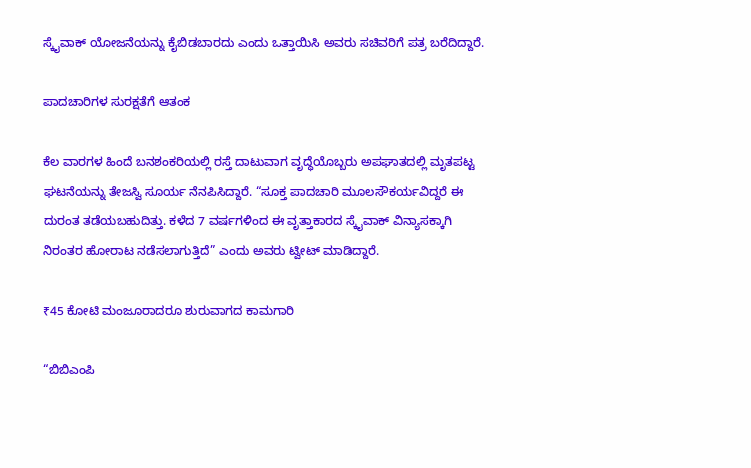ಸ್ಕೈವಾಕ್ ಯೋಜನೆಯನ್ನು ಕೈಬಿಡಬಾರದು ಎಂದು ಒತ್ತಾಯಿಸಿ ಅವರು ಸಚಿವರಿಗೆ ಪತ್ರ ಬರೆದಿದ್ದಾರೆ.

ಪಾದಚಾರಿಗಳ ಸುರಕ್ಷತೆಗೆ ಆತಂಕ

ಕೆಲ ವಾರಗಳ ಹಿಂದೆ ಬನಶಂಕರಿಯಲ್ಲಿ ರಸ್ತೆ ದಾಟುವಾಗ ವೃದ್ಧೆಯೊಬ್ಬರು ಅಪಘಾತದಲ್ಲಿ ಮೃತಪಟ್ಟ ಘಟನೆಯನ್ನು ತೇಜಸ್ವಿ ಸೂರ್ಯ ನೆನಪಿಸಿದ್ದಾರೆ. “ಸೂಕ್ತ ಪಾದಚಾರಿ ಮೂಲಸೌಕರ್ಯವಿದ್ದರೆ ಈ ದುರಂತ ತಡೆಯಬಹುದಿತ್ತು. ಕಳೆದ 7 ವರ್ಷಗಳಿಂದ ಈ ವೃತ್ತಾಕಾರದ ಸ್ಕೈವಾಕ್ ವಿನ್ಯಾಸಕ್ಕಾಗಿ ನಿರಂತರ ಹೋರಾಟ ನಡೆಸಲಾಗುತ್ತಿದೆ” ಎಂದು ಅವರು ಟ್ವೀಟ್ ಮಾಡಿದ್ದಾರೆ.

₹45 ಕೋಟಿ ಮಂಜೂರಾದರೂ ಶುರುವಾಗದ ಕಾಮಗಾರಿ

“ಬಿಬಿಎಂಪಿ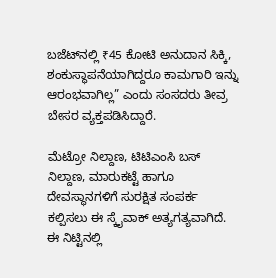ಬಜೆಟ್‌ನಲ್ಲಿ ₹45 ಕೋಟಿ ಅನುದಾನ ಸಿಕ್ಕಿ, ಶಂಕುಸ್ಥಾಪನೆಯಾಗಿದ್ದರೂ ಕಾಮಗಾರಿ ಇನ್ನು ಆರಂಭವಾಗಿಲ್ಲ” ಎಂದು ಸಂಸದರು ತೀವ್ರ ಬೇಸರ ವ್ಯಕ್ತಪಡಿಸಿದ್ದಾರೆ.

ಮೆಟ್ರೋ ನಿಲ್ದಾಣ, ಟಿಟಿಎಂಸಿ ಬಸ್ ನಿಲ್ದಾಣ, ಮಾರುಕಟ್ಟೆ ಹಾಗೂ ದೇವಸ್ಥಾನಗಳಿಗೆ ಸುರಕ್ಷಿತ ಸಂಪರ್ಕ ಕಲ್ಪಿಸಲು ಈ ಸ್ಕೈವಾಕ್ ಅತ್ಯಗತ್ಯವಾಗಿದೆ. ಈ ನಿಟ್ಟಿನಲ್ಲಿ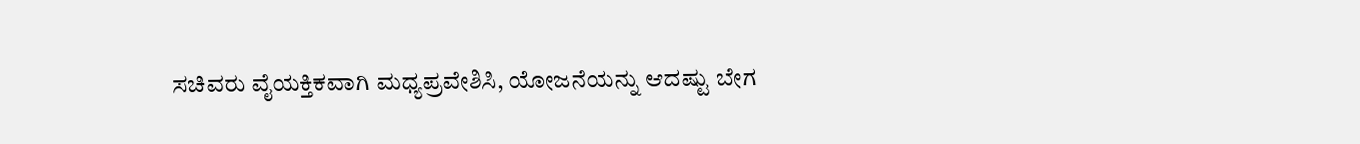ಸಚಿವರು ವೈಯಕ್ತಿಕವಾಗಿ ಮಧ್ಯಪ್ರವೇಶಿಸಿ, ಯೋಜನೆಯನ್ನು ಆದಷ್ಟು ಬೇಗ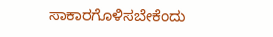ಸಾಕಾರಗೊಳಿಸಬೇಕೆಂದು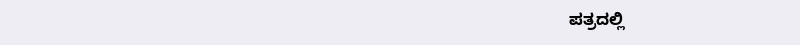ಪತ್ರದಲ್ಲಿ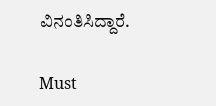ವಿನಂತಿಸಿದ್ದಾರೆ.

Must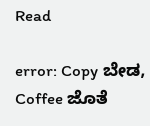Read

error: Copy ಬೇಡ, Coffee ಜೊತೆ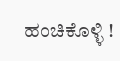ಹಂಚಿಕೊಳ್ಳಿ !